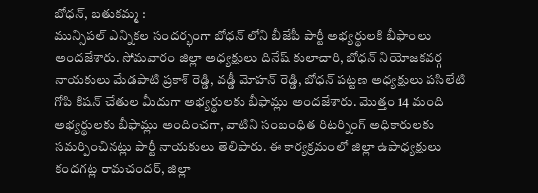బోధన్, బతుకమ్మ :
మున్సిపల్ ఎన్నికల సందర్భంగా బోధన్ లోని బీజేపీ పార్టీ అభ్యర్థులకి బీఫాంలు అందజేశారు. సోమవారం జిల్లా అధ్యక్షులు దినేష్ కులాచారి, బోధన్ నియోజకవర్గ నాయకులు మేడపాటి ప్రకాశ్ రెడ్డి, వడ్డీ మోహన్ రెడ్డి, బోధన్ పట్టణ అధ్యక్షులు పసిలేటి గోపి కిషన్ చేతుల మీదుగా అభ్యర్థులకు బీఫామ్లు అందజేశారు. మొత్తం 14 మంది అభ్యర్థులకు బీఫామ్లు అందించగా, వాటిని సంబంధిత రిటర్నింగ్ అధికారులకు సమర్పించినట్లు పార్టీ నాయకులు తెలిపారు. ఈ కార్యక్రమంలో జిల్లా ఉపాధ్యక్షులు కందగట్ల రామచందర్, జిల్లా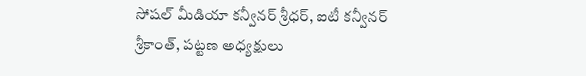సోషల్ మీడియా కన్వీనర్ శ్రీధర్, ఐటీ కన్వీనర్ శ్రీకాంత్, పట్టణ అధ్యక్షులు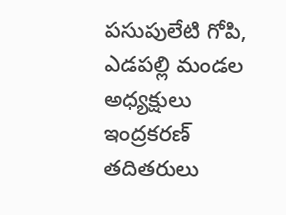పసుపులేటి గోపి, ఎడపల్లి మండల అధ్యక్షులు ఇంద్రకరణ్ తదితరులు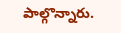పాల్గొన్నారు.